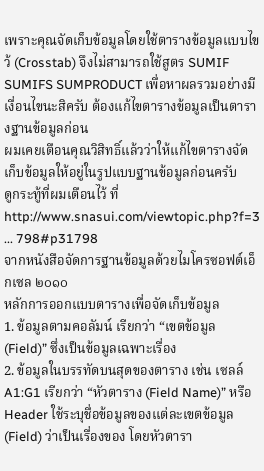เพราะคุณจัดเก็บข้อมูลโดยใช้ตารางข้อมูลแบบไขว้ (Crosstab) จึงไม่สามารถใช้สูตร SUMIF SUMIFS SUMPRODUCT เพื่อหาผลรวมอย่างมีเงื่อนไขนะสิครับ ต้องแก้ไขตารางข้อมูลเป็นตารางฐานข้อมูลก่อน
ผมเคยเตือนคุณวิสิทธิ์แล้วว่าให้แก้ไขตารางจัดเก็บข้อมูลให้อยู่ในรูปแบบฐานข้อมูลก่อนครับ
ดูกระทู้ที่ผมเตือนไว้ ที่
http://www.snasui.com/viewtopic.php?f=3 ... 798#p31798
จากหนังสือจัดการฐานข้อมูลด้วยไมโครซอฟต์เอ็กเซล ๒๐๑๐
หลักการออกแบบตารางเพื่อจัดเก็บข้อมูล
1. ข้อมูลตามคอลัมน์ เรียกว่า “เขตข้อมูล (Field)” ซึ่งเป็นข้อมูลเฉพาะเรื่อง
2. ข้อมูลในบรรทัดบนสุดของตาราง เช่น เซลล์ A1:G1 เรียกว่า “หัวตาราง (Field Name)” หรือ Header ใช้ระบุชื่อข้อมูลของแต่ละเขตข้อมูล (Field) ว่าเป็นเรื่องของ โดยหัวตารา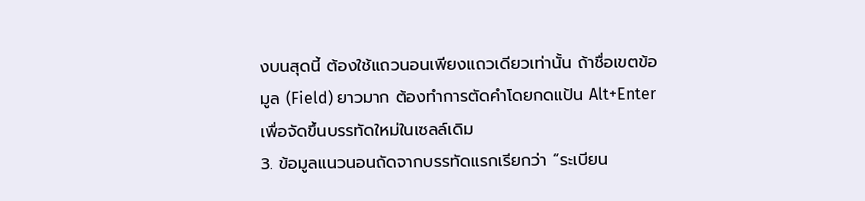งบนสุดนี้ ต้องใช้แถวนอนเพียงแถวเดียวเท่านั้น ถ้าชื่อเขตข้อมูล (Field) ยาวมาก ต้องทำการตัดคำโดยกดแป้น Alt+Enter เพื่อจัดขึ้นบรรทัดใหม่ในเซลล์เดิม
3. ข้อมูลแนวนอนถัดจากบรรทัดแรกเรียกว่า “ระเบียน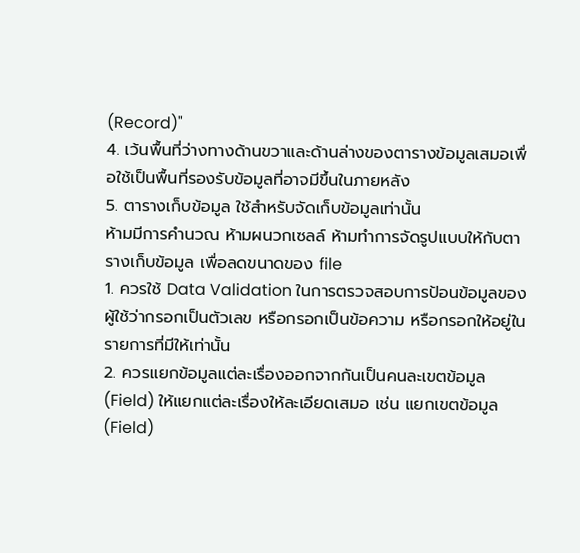(Record)"
4. เว้นพื้นที่ว่างทางด้านขวาและด้านล่างของตารางข้อมูลเสมอเพื่อใช้เป็นพื้นที่รองรับข้อมูลที่อาจมีขึ้นในภายหลัง
5. ตารางเก็บข้อมูล ใช้สำหรับจัดเก็บข้อมูลเท่านั้น
ห้ามมีการคำนวณ ห้ามผนวกเซลล์ ห้ามทำการจัดรูปแบบให้กับตารางเก็บข้อมูล เพื่อลดขนาดของ file
1. ควรใช้ Data Validation ในการตรวจสอบการป้อนข้อมูลของผู้ใช้ว่ากรอกเป็นตัวเลข หรือกรอกเป็นข้อความ หรือกรอกให้อยู่ในรายการที่มีให้เท่านั้น
2. ควรแยกข้อมูลแต่ละเรื่องออกจากกันเป็นคนละเขตข้อมูล (Field) ให้แยกแต่ละเรื่องให้ละเอียดเสมอ เช่น แยกเขตข้อมูล (Field)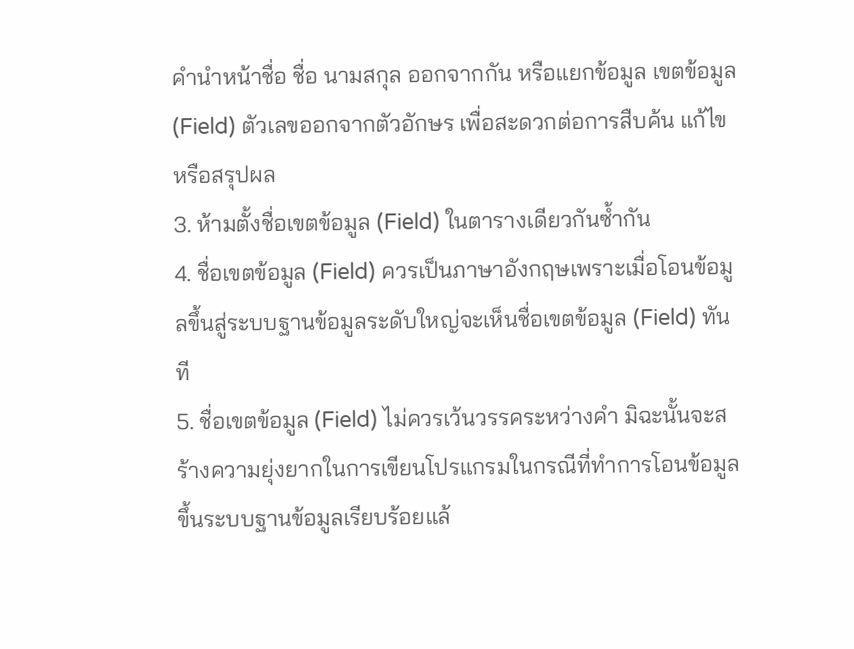คำนำหน้าชื่อ ชื่อ นามสกุล ออกจากกัน หรือแยกข้อมูล เขตข้อมูล (Field) ตัวเลขออกจากตัวอักษร เพื่อสะดวกต่อการสืบค้น แก้ไข หรือสรุปผล
3. ห้ามตั้งชื่อเขตข้อมูล (Field) ในตารางเดียวกันซ้ำกัน
4. ชื่อเขตข้อมูล (Field) ควรเป็นภาษาอังกฤษเพราะเมื่อโอนข้อมูลขึ้นสู่ระบบฐานข้อมูลระดับใหญ่จะเห็นชื่อเขตข้อมูล (Field) ทันที
5. ชื่อเขตข้อมูล (Field) ไม่ควรเว้นวรรคระหว่างคำ มิฉะนั้นจะสร้างความยุ่งยากในการเขียนโปรแกรมในกรณีที่ทำการโอนข้อมูลขึ้นระบบฐานข้อมูลเรียบร้อยแล้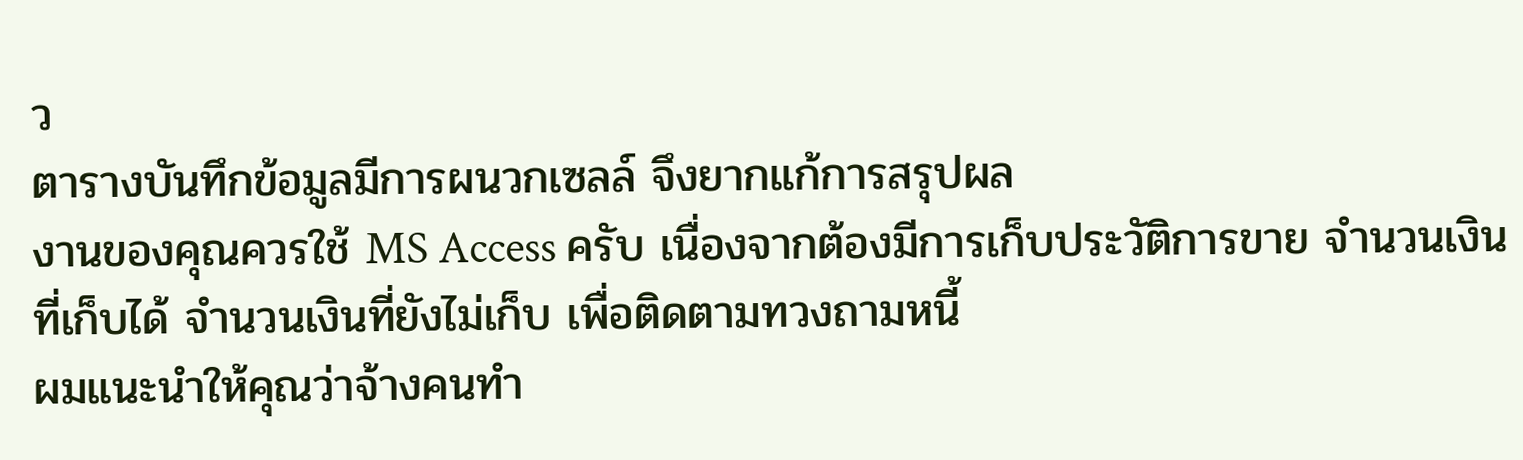ว
ตารางบันทึกข้อมูลมีการผนวกเซลล์ จึงยากแก้การสรุปผล
งานของคุณควรใช้ MS Access ครับ เนื่องจากต้องมีการเก็บประวัติการขาย จำนวนเงินที่เก็บได้ จำนวนเงินที่ยังไม่เก็บ เพื่อติดตามทวงถามหนี้
ผมแนะนำให้คุณว่าจ้างคนทำ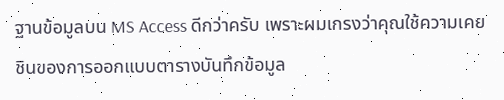ฐานข้อมูลบน MS Access ดีกว่าครับ เพราะผมเกรงว่าคุณใช้ความเคยชินของการออกแบบตารางบันทึกข้อมูล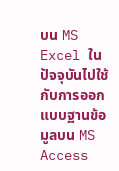บน MS Excel ในปัจจุบันไปใช้กับการออกแบบฐานข้อมูลบน MS Access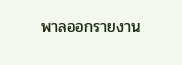พาลออกรายงาน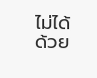ไม่ได้ด้วย